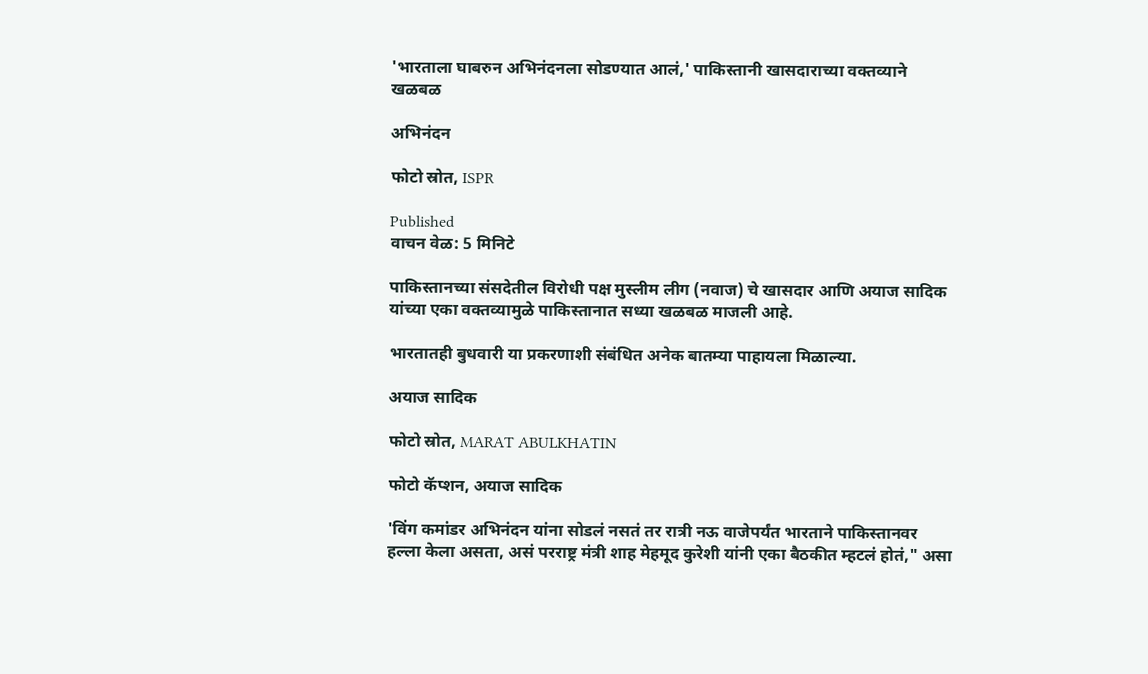'भारताला घाबरुन अभिनंदनला सोडण्यात आलं,' पाकिस्तानी खासदाराच्या वक्तव्याने खळबळ

अभिनंदन

फोटो स्रोत, ISPR

Published
वाचन वेळ: 5 मिनिटे

पाकिस्तानच्या संसदेतील विरोधी पक्ष मुस्लीम लीग (नवाज) चे खासदार आणि अयाज सादिक यांच्या एका वक्तव्यामुळे पाकिस्तानात सध्या खळबळ माजली आहे.

भारतातही बुधवारी या प्रकरणाशी संबंधित अनेक बातम्या पाहायला मिळाल्या.

अयाज सादिक

फोटो स्रोत, MARAT ABULKHATIN

फोटो कॅप्शन, अयाज सादिक

'विंग कमांडर अभिनंदन यांना सोडलं नसतं तर रात्री नऊ वाजेपर्यंत भारताने पाकिस्तानवर हल्ला केला असता, असं परराष्ट्र मंत्री शाह मेहमूद कुरेशी यांनी एका बैठकीत म्हटलं होतं," असा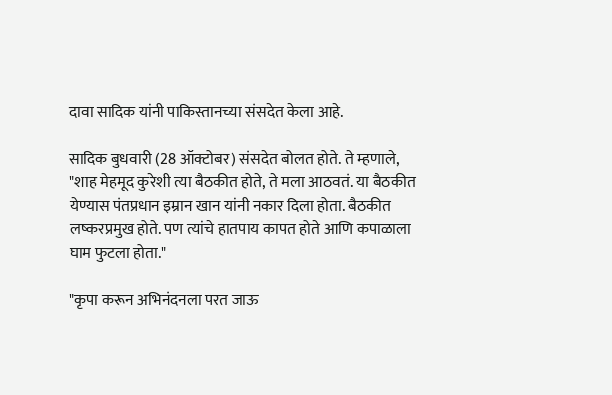दावा सादिक यांनी पाकिस्तानच्या संसदेत केला आहे.

सादिक बुधवारी (28 ऑक्टोबर) संसदेत बोलत होते. ते म्हणाले, "शाह मेहमूद कुरेशी त्या बैठकीत होते, ते मला आठवतं. या बैठकीत येण्यास पंतप्रधान इम्रान खान यांनी नकार दिला होता. बैठकीत लष्करप्रमुख होते. पण त्यांचे हातपाय कापत होते आणि कपाळाला घाम फुटला होता."

"कृपा करून अभिनंदनला परत जाऊ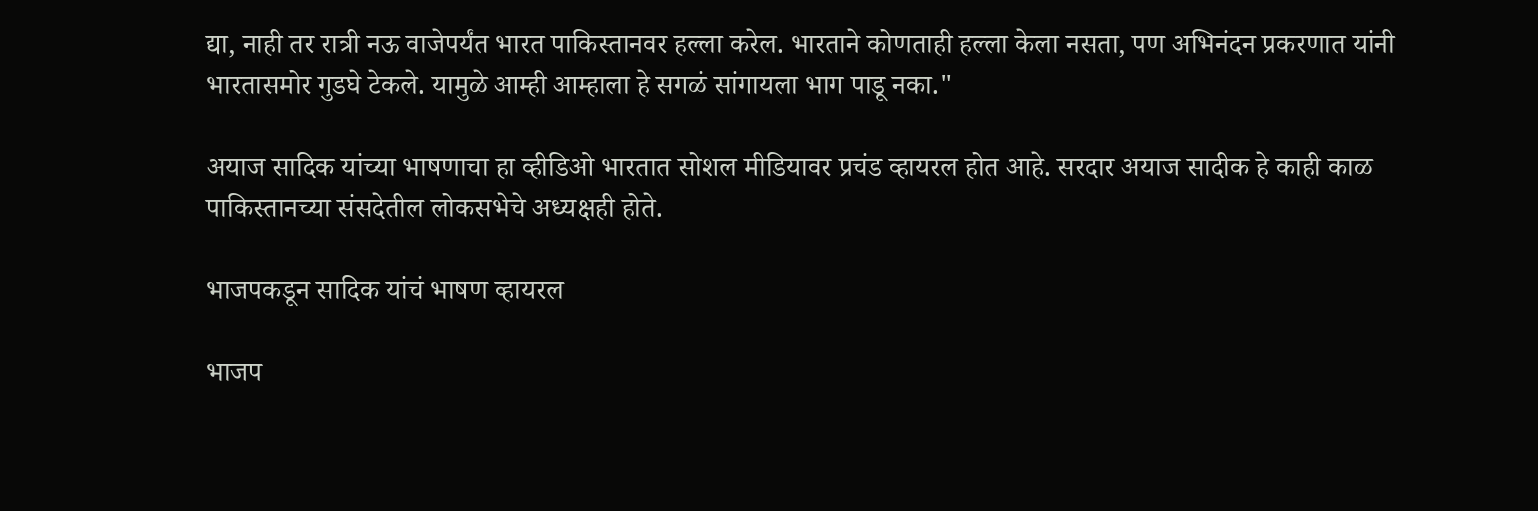द्या, नाही तर रात्री नऊ वाजेपर्यंत भारत पाकिस्तानवर हल्ला करेल. भारताने कोणताही हल्ला केला नसता, पण अभिनंदन प्रकरणात यांनी भारतासमोर गुडघे टेकले. यामुळे आम्ही आम्हाला हे सगळं सांगायला भाग पाडू नका."

अयाज सादिक यांच्या भाषणाचा हा व्हीडिओ भारतात सोशल मीडियावर प्रचंड व्हायरल होत आहे. सरदार अयाज सादीक हे काही काळ पाकिस्तानच्या संसदेतील लोकसभेचे अध्यक्षही होते.

भाजपकडून सादिक यांचं भाषण व्हायरल

भाजप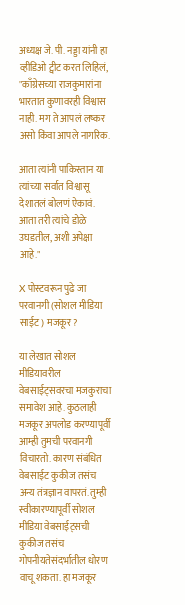अध्यक्ष जे. पी. नड्डा यांनी हा व्हीडिओ ट्वीट करत लिहिलं, "काँग्रेसच्या राजकुमारांना भारतात कुणावरही विश्वास नाही. मग ते आपलं लष्कर असो किंवा आपले नागरिक.

आता त्यांनी पाकिस्तान या त्यांच्या सर्वात विश्वासू देशातलं बोलणं ऐकावं. आता तरी त्यांचे डोळे उघडतील, अशी अपेक्षा आहे."

X पोस्टवरून पुढे जा
परवानगी (सोशल मीडिया साईट) मजकूर?

या लेखात सोशल मीडियावरील वेबसाईट्सवरचा मजकुराचा समावेश आहे. कुठलाही मजकूर अपलोड करण्यापूर्वी आम्ही तुमची परवानगी विचारतो. कारण संबंधित वेबसाईट कुकीज तसंच अन्य तंत्रज्ञान वापरतं. तुम्ही स्वीकारण्यापूर्वी सोशल मीडिया वेबसाईट्सची कुकीज तसंच गोपनीयतेसंदर्भातील धोरण वाचू शकता. हा मजकूर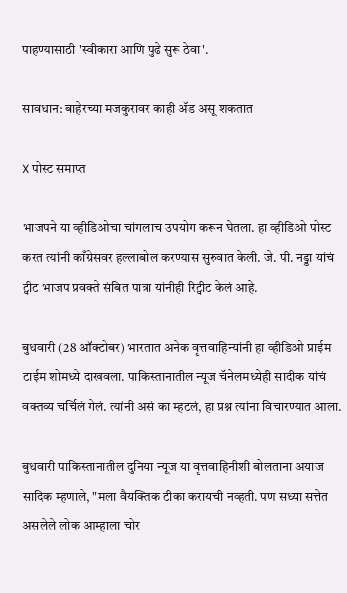पाहण्यासाठी 'स्वीकारा आणि पुढे सुरू ठेवा'.

सावधान: बाहेरच्या मजकुरावर काही ॲड असू शकतात

X पोस्ट समाप्त

भाजपने या व्हीडिओचा चांगलाच उपयोग करून घेतला. हा व्हीडिओ पोस्ट करत त्यांनी काँग्रेसवर हल्लाबोल करण्यास सुरुवात केली. जे. पी. नड्डा यांचं ट्वीट भाजप प्रवक्ते संबित पात्रा यांनीही रिट्वीट केलं आहे.

बुधवारी (28 ऑक्टोबर) भारतात अनेक वृत्तवाहिन्यांनी हा व्हीडिओ प्राईम टाईम शोमध्ये दाखवला. पाकिस्तानातील न्यूज चॅनेलमध्येही सादीक यांचं वक्तव्य चर्चिलं गेलं. त्यांनी असं का म्हटलं, हा प्रश्न त्यांना विचारण्यात आला.

बुधवारी पाकिस्तानातील दुनिया न्यूज या वृत्तवाहिनीशी बोलताना अयाज सादिक म्हणाले, "मला वैयक्तिक टीका करायची नव्हती. पण सध्या सत्तेत असलेले लोक आम्हाला चोर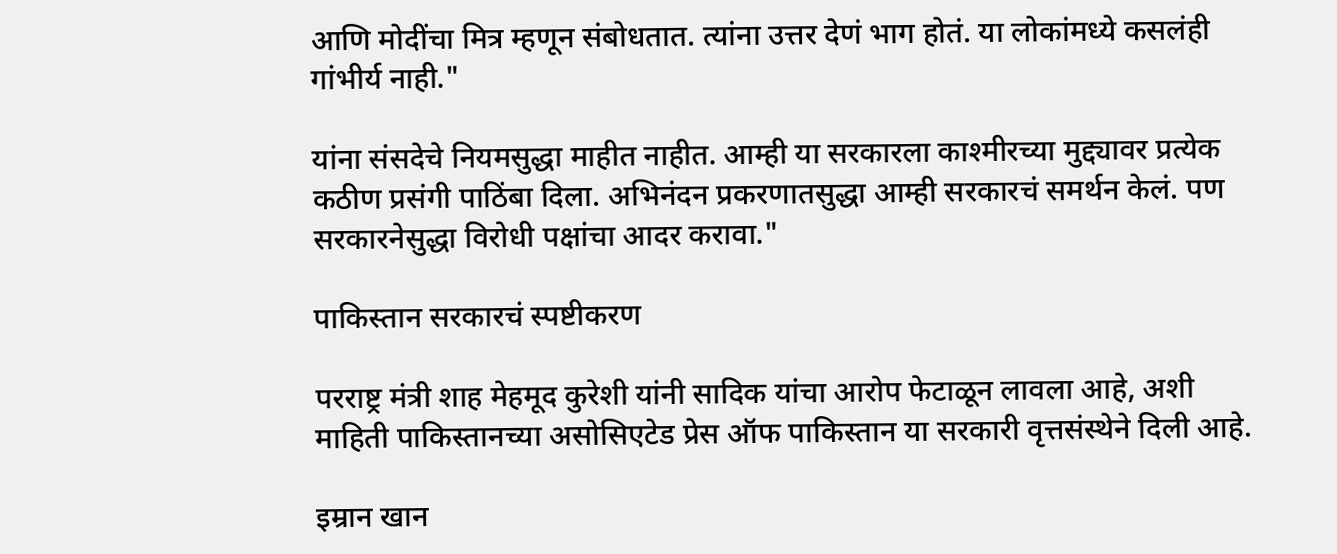आणि मोदींचा मित्र म्हणून संबोधतात. त्यांना उत्तर देणं भाग होतं. या लोकांमध्ये कसलंही गांभीर्य नाही."

यांना संसदेचे नियमसुद्धा माहीत नाहीत. आम्ही या सरकारला काश्मीरच्या मुद्द्यावर प्रत्येक कठीण प्रसंगी पाठिंबा दिला. अभिनंदन प्रकरणातसुद्धा आम्ही सरकारचं समर्थन केलं. पण सरकारनेसुद्धा विरोधी पक्षांचा आदर करावा."

पाकिस्तान सरकारचं स्पष्टीकरण

परराष्ट्र मंत्री शाह मेहमूद कुरेशी यांनी सादिक यांचा आरोप फेटाळून लावला आहे, अशी माहिती पाकिस्तानच्या असोसिएटेड प्रेस ऑफ पाकिस्तान या सरकारी वृत्तसंस्थेने दिली आहे.

इम्रान खान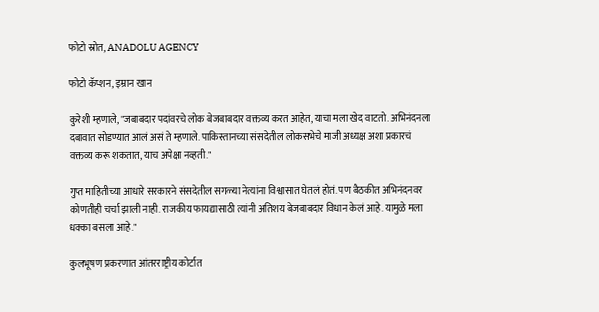फोटो स्रोत, ANADOLU AGENCY

फोटो कॅप्शन, इम्रान खान

कुरेशी म्हणाले, "जबाबदार पदांवरचे लोक बेजबाबदार वक्तव्य करत आहेत, याचा मला खेद वाटतो. अभिनंदनला दबावात सोडण्यात आलं असं ते म्हणाले. पाकिस्तानच्या संसदेतील लोकसभेचे माजी अध्यक्ष अशा प्रकारचं वक्तव्य करू शकतात, याच अपेक्षा नव्हती."

गुप्त माहितीच्या आधारे सरकारने संसदेतील सगळ्या नेत्यांना विश्वासात घेतलं होतं. पण बैठकीत अभिनंदनवर कोणतीही चर्चा झाली नाही. राजकीय फायद्यासाठी त्यांनी अतिशय बेजबाबदार विधान केलं आहे. यामुळे मला धक्का बसला आहे."

कुलभूषण प्रकरणात आंतरराष्ट्रीय कोर्टात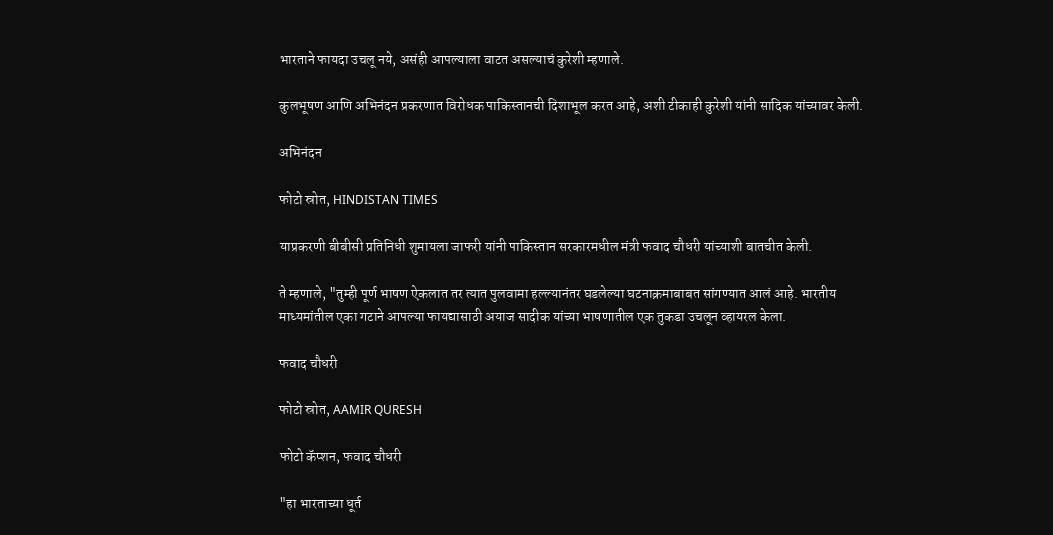भारताने फायदा उचलू नये, असंही आपल्याला वाटत असल्याचं कुरेशी म्हणाले.

कुलभूषण आणि अभिनंदन प्रकरणात विरोधक पाकिस्तानची दिशाभूल करत आहे, अशी टीकाही कुरेशी यांनी सादिक यांच्यावर केली.

अभिनंदन

फोटो स्रोत, HINDISTAN TIMES

याप्रकरणी बीबीसी प्रतिनिधी शुमायला जाफरी यांनी पाकिस्तान सरकारमधील मंत्री फवाद चौधरी यांच्याशी बातचीत केली.

ते म्हणाले, "तुम्ही पूर्ण भाषण ऐकलात तर त्यात पुलवामा हल्ल्यानंतर घडलेल्या घटनाक्रमाबाबत सांगण्यात आलं आहे. भारतीय माध्यमांतील एका गटाने आपल्या फायद्यासाठी अयाज सादीक यांच्या भाषणातील एक तुकडा उचलून व्हायरल केला.

फवाद चौधरी

फोटो स्रोत, AAMIR QURESH

फोटो कॅप्शन, फवाद चौधरी

"हा भारताच्या धूर्त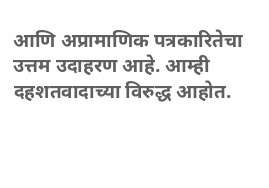आणि अप्रामाणिक पत्रकारितेचा उत्तम उदाहरण आहे. आम्ही दहशतवादाच्या विरुद्ध आहोत.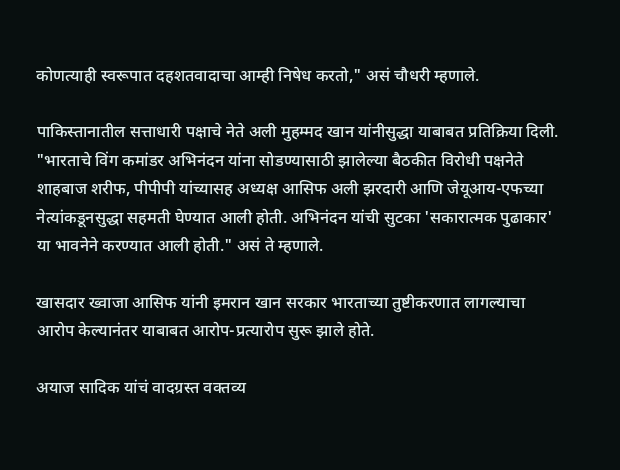कोणत्याही स्वरूपात दहशतवादाचा आम्ही निषेध करतो," असं चौधरी म्हणाले.

पाकिस्तानातील सत्ताधारी पक्षाचे नेते अली मुहम्मद खान यांनीसुद्धा याबाबत प्रतिक्रिया दिली. "भारताचे विंग कमांडर अभिनंदन यांना सोडण्यासाठी झालेल्या बैठकीत विरोधी पक्षनेते शाहबाज शरीफ, पीपीपी यांच्यासह अध्यक्ष आसिफ अली झरदारी आणि जेयूआय-एफच्या नेत्यांकडूनसुद्धा सहमती घेण्यात आली होती. अभिनंदन यांची सुटका 'सकारात्मक पुढाकार' या भावनेने करण्यात आली होती." असं ते म्हणाले.

खासदार ख्वाजा आसिफ यांनी इमरान खान सरकार भारताच्या तुष्टीकरणात लागल्याचा आरोप केल्यानंतर याबाबत आरोप-प्रत्यारोप सुरू झाले होते.

अयाज सादिक यांचं वादग्रस्त वक्तव्य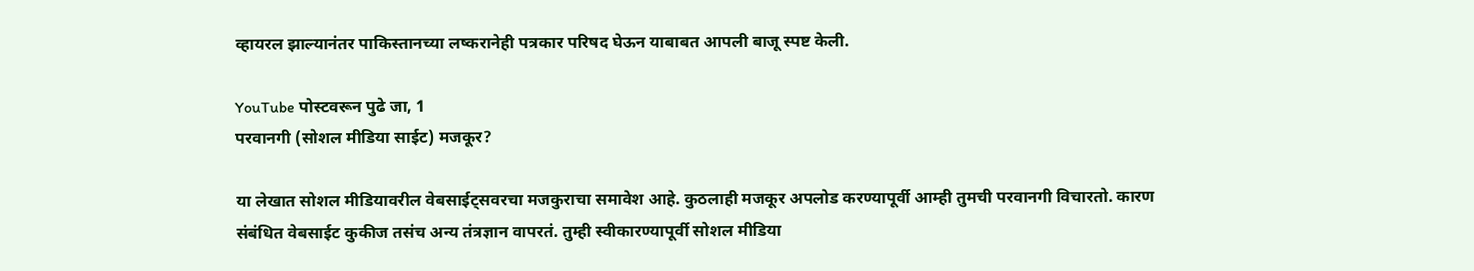व्हायरल झाल्यानंतर पाकिस्तानच्या लष्करानेही पत्रकार परिषद घेऊन याबाबत आपली बाजू स्पष्ट केली.

YouTube पोस्टवरून पुढे जा, 1
परवानगी (सोशल मीडिया साईट) मजकूर?

या लेखात सोशल मीडियावरील वेबसाईट्सवरचा मजकुराचा समावेश आहे. कुठलाही मजकूर अपलोड करण्यापूर्वी आम्ही तुमची परवानगी विचारतो. कारण संबंधित वेबसाईट कुकीज तसंच अन्य तंत्रज्ञान वापरतं. तुम्ही स्वीकारण्यापूर्वी सोशल मीडिया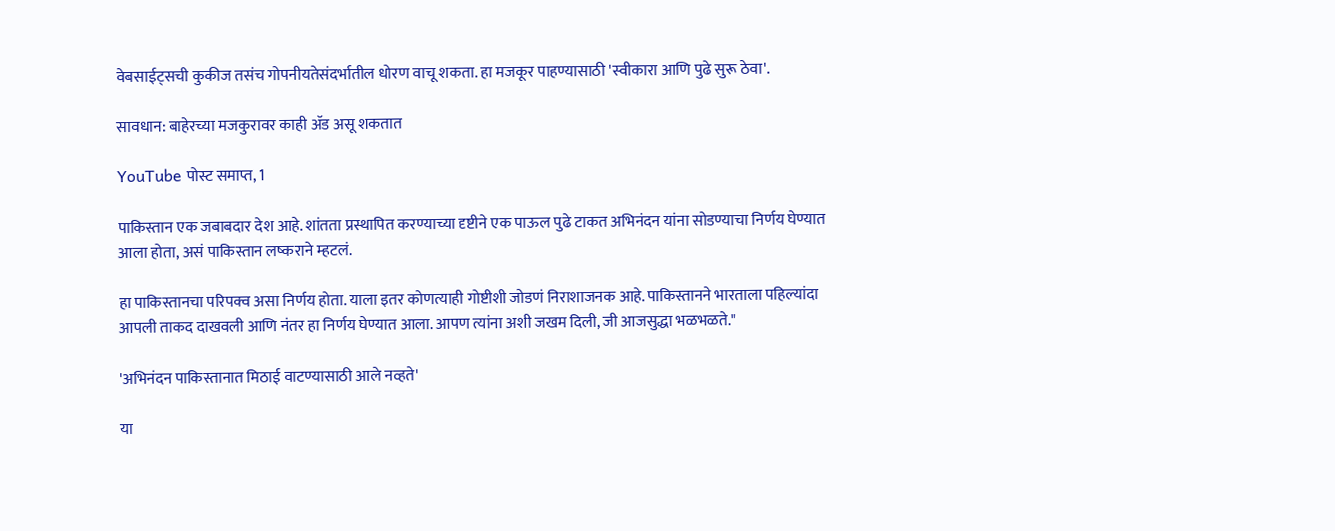वेबसाईट्सची कुकीज तसंच गोपनीयतेसंदर्भातील धोरण वाचू शकता. हा मजकूर पाहण्यासाठी 'स्वीकारा आणि पुढे सुरू ठेवा'.

सावधान: बाहेरच्या मजकुरावर काही ॲड असू शकतात

YouTube पोस्ट समाप्त, 1

पाकिस्तान एक जबाबदार देश आहे. शांतता प्रस्थापित करण्याच्या दृष्टीने एक पाऊल पुढे टाकत अभिनंदन यांना सोडण्याचा निर्णय घेण्यात आला होता, असं पाकिस्तान लष्कराने म्हटलं.

हा पाकिस्तानचा परिपक्व असा निर्णय होता. याला इतर कोणत्याही गोष्टीशी जोडणं निराशाजनक आहे. पाकिस्तानने भारताला पहिल्यांदा आपली ताकद दाखवली आणि नंतर हा निर्णय घेण्यात आला. आपण त्यांना अशी जखम दिली, जी आजसुद्धा भळभळते."

'अभिनंदन पाकिस्तानात मिठाई वाटण्यासाठी आले नव्हते'

या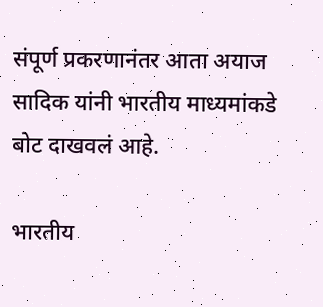संपूर्ण प्रकरणानंतर आता अयाज सादिक यांनी भारतीय माध्यमांकडे बोट दाखवलं आहे.

भारतीय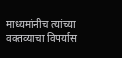माध्यमांनीच त्यांच्या वक्तव्याचा विपर्यास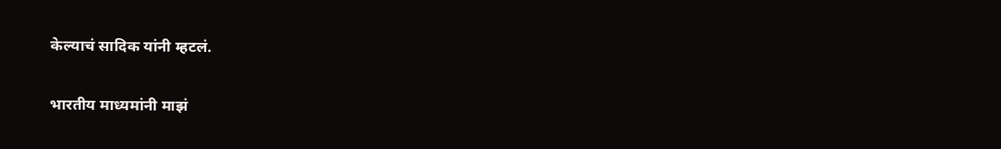केल्याचं सादिक यांनी म्हटलं.

भारतीय माध्यमांनी माझं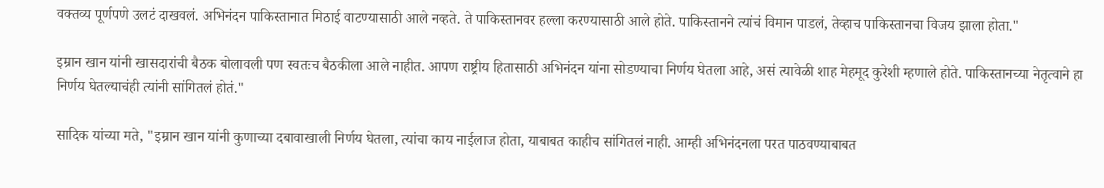वक्तव्य पूर्णपणे उलटं दाखवलं. अभिनंदन पाकिस्तानात मिठाई वाटण्यासाठी आले नव्हते. ते पाकिस्तानवर हल्ला करण्यासाठी आले होते. पाकिस्तानने त्यांचं विमान पाडलं, तेव्हाच पाकिस्तानचा विजय झाला होता."

इम्रान खान यांनी खासदारांची बैठक बोलावली पण स्वतःच बैठकीला आले नाहीत. आपण राष्ट्रीय हितासाठी अभिनंदन यांना सोडण्याचा निर्णय घेतला आहे, असं त्यावेळी शाह मेहमूद कुरेशी म्हणाले होते. पाकिस्तानच्या नेतृत्वाने हा निर्णय घेतल्याचंही त्यांनी सांगितलं होतं."

सादिक यांच्या मते, "इम्रान खान यांनी कुणाच्या दबावाखाली निर्णय घेतला, त्यांचा काय नाईलाज होता, याबाबत काहीच सांगितलं नाही. आम्ही अभिनंदनला परत पाठवण्याबाबत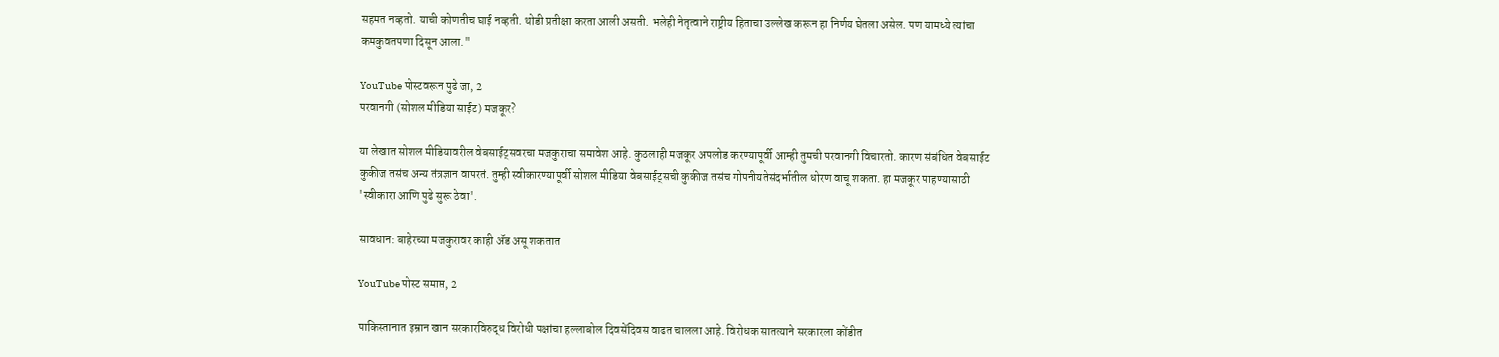सहमत नव्हतो. याची कोणतीच घाई नव्हती. थोडी प्रतीक्षा करता आली असती. भलेही नेतृत्वाने राष्ट्रीय हिताचा उल्लेख करून हा निर्णय घेतला असेल. पण यामध्ये त्यांचा कमकुवतपणा दिसून आला."

YouTube पोस्टवरून पुढे जा, 2
परवानगी (सोशल मीडिया साईट) मजकूर?

या लेखात सोशल मीडियावरील वेबसाईट्सवरचा मजकुराचा समावेश आहे. कुठलाही मजकूर अपलोड करण्यापूर्वी आम्ही तुमची परवानगी विचारतो. कारण संबंधित वेबसाईट कुकीज तसंच अन्य तंत्रज्ञान वापरतं. तुम्ही स्वीकारण्यापूर्वी सोशल मीडिया वेबसाईट्सची कुकीज तसंच गोपनीयतेसंदर्भातील धोरण वाचू शकता. हा मजकूर पाहण्यासाठी 'स्वीकारा आणि पुढे सुरू ठेवा'.

सावधान: बाहेरच्या मजकुरावर काही ॲड असू शकतात

YouTube पोस्ट समाप्त, 2

पाकिस्तानात इम्रान खान सरकारविरुद्ध विरोधी पक्षांचा हल्लाबोल दिवसेंदिवस वाढत चालला आहे. विरोधक सातत्याने सरकारला कोंडीत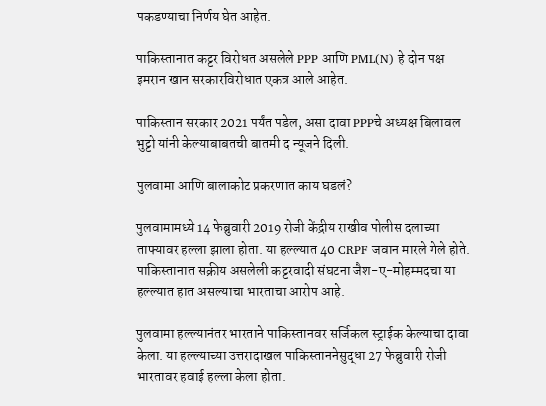पकडण्याचा निर्णय घेत आहेत.

पाकिस्तानात कट्टर विरोधत असलेले PPP आणि PML(N) हे दोन पक्ष इमरान खान सरकारविरोधात एकत्र आले आहेत.

पाकिस्तान सरकार 2021 पर्यंत पडेल, असा दावा PPPचे अध्यक्ष बिलावल भुट्टो यांनी केल्याबाबतची बातमी द न्यूजने दिली.

पुलवामा आणि बालाकोट प्रकरणात काय घडलं?

पुलवामामध्ये 14 फेब्रुवारी 2019 रोजी केंद्रीय राखीव पोलीस दलाच्या ताफ्यावर हल्ला झाला होता. या हल्ल्यात 40 CRPF जवान मारले गेले होते. पाकिस्तानात सक्रीय असलेली कट्टरवादी संघटना जैश-ए-मोहम्मदचा या हल्ल्यात हात असल्याचा भारताचा आरोप आहे.

पुलवामा हल्ल्यानंतर भारताने पाकिस्तानवर सर्जिकल स्ट्राईक केल्याचा दावा केला. या हल्ल्याच्या उत्तरादाखल पाकिस्ताननेसुद्धा 27 फेब्रुवारी रोजी भारतावर हवाई हल्ला केला होता.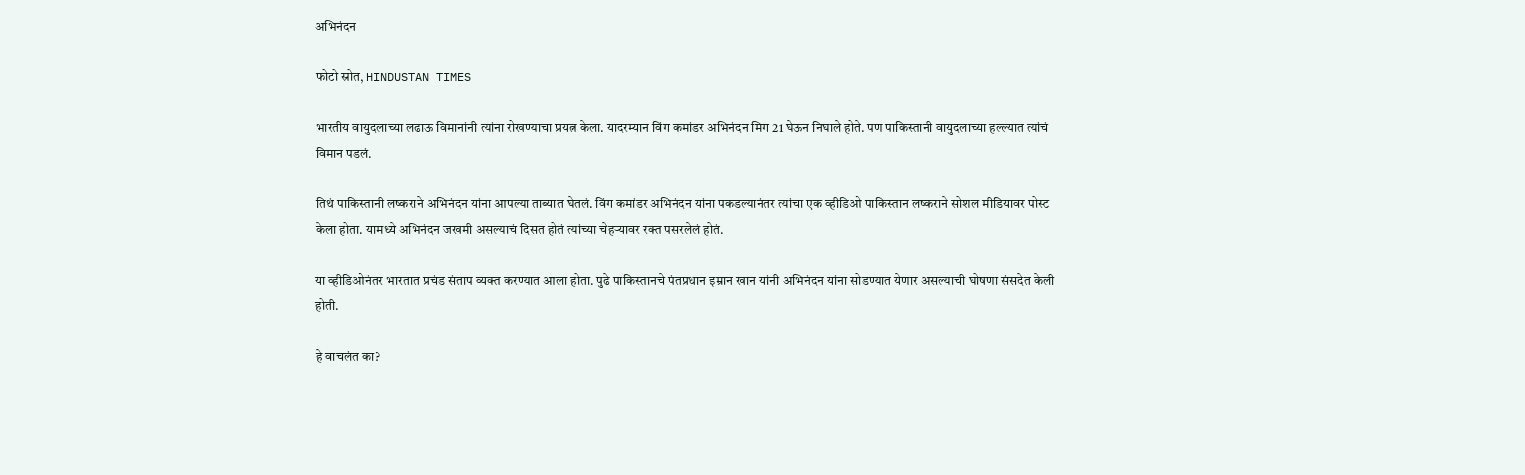अभिनंदन

फोटो स्रोत, HINDUSTAN TIMES

भारतीय वायुदलाच्या लढाऊ विमानांनी त्यांना रोखण्याचा प्रयत्न केला. यादरम्यान विंग कमांडर अभिनंदन मिग 21 घेऊन निघाले होते. पण पाकिस्तानी वायुदलाच्या हल्ल्यात त्यांचं विमान पडलं.

तिथं पाकिस्तानी लष्कराने अभिनंदन यांना आपल्या ताब्यात घेतलं. विंग कमांडर अभिनंदन यांना पकडल्यानंतर त्यांचा एक व्हीडिओ पाकिस्तान लष्कराने सोशल मीडियावर पोस्ट केला होता. यामध्ये अभिनंदन जखमी असल्याचं दिसत होतं त्यांच्या चेहऱ्यावर रक्त पसरलेलं होतं.

या व्हीडिओनंतर भारतात प्रचंड संताप व्यक्त करण्यात आला होता. पुढे पाकिस्तानचे पंतप्रधान इम्रान खान यांनी अभिनंदन यांना सोडण्यात येणार असल्याची घोषणा संसदेत केली होती.

हे वाचलंत का?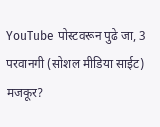YouTube पोस्टवरून पुढे जा, 3
परवानगी (सोशल मीडिया साईट) मजकूर?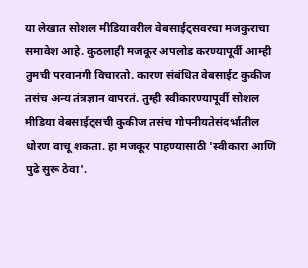या लेखात सोशल मीडियावरील वेबसाईट्सवरचा मजकुराचा समावेश आहे. कुठलाही मजकूर अपलोड करण्यापूर्वी आम्ही तुमची परवानगी विचारतो. कारण संबंधित वेबसाईट कुकीज तसंच अन्य तंत्रज्ञान वापरतं. तुम्ही स्वीकारण्यापूर्वी सोशल मीडिया वेबसाईट्सची कुकीज तसंच गोपनीयतेसंदर्भातील धोरण वाचू शकता. हा मजकूर पाहण्यासाठी 'स्वीकारा आणि पुढे सुरू ठेवा'.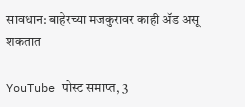सावधान: बाहेरच्या मजकुरावर काही ॲड असू शकतात

YouTube पोस्ट समाप्त, 3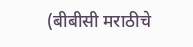(बीबीसी मराठीचे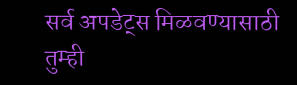सर्व अपडेट्स मिळवण्यासाठी तुम्ही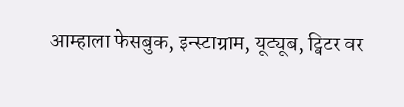आम्हाला फेसबुक, इन्स्टाग्राम, यूट्यूब, ट्विटर वर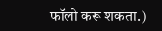फॉलो करू शकता.)